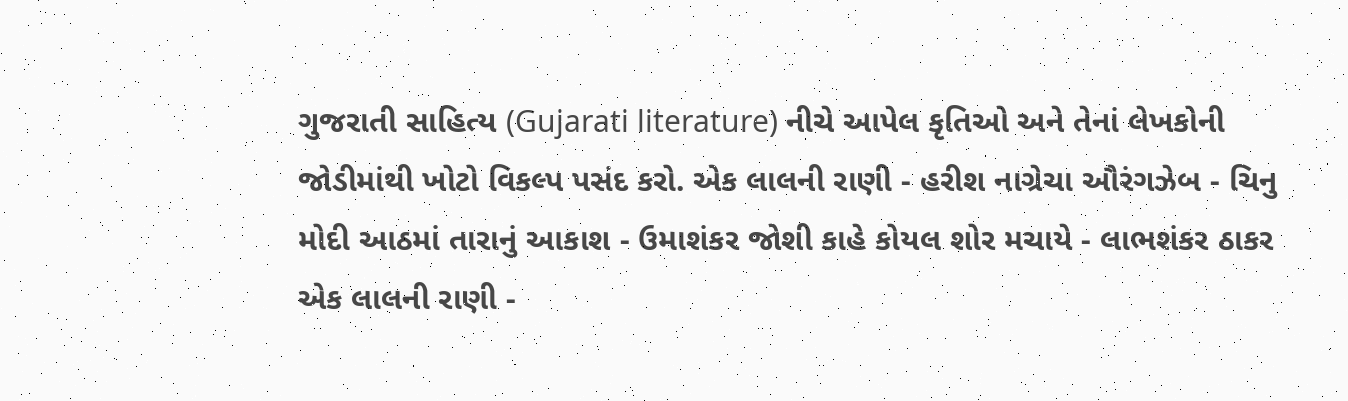ગુજરાતી સાહિત્ય (Gujarati literature) નીચે આપેલ કૃતિઓ અને તેનાં લેખકોની જોડીમાંથી ખોટો વિકલ્પ પસંદ કરો. એક લાલની રાણી - હરીશ નાગ્રેચા ઔરંગઝેબ - ચિનુ મોદી આઠમાં તારાનું આકાશ - ઉમાશંકર જોશી કાહે કોયલ શોર મચાયે - લાભશંકર ઠાકર એક લાલની રાણી -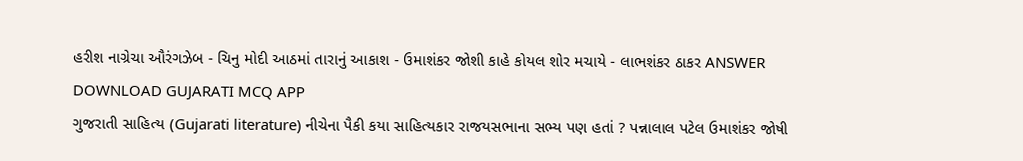હરીશ નાગ્રેચા ઔરંગઝેબ - ચિનુ મોદી આઠમાં તારાનું આકાશ - ઉમાશંકર જોશી કાહે કોયલ શોર મચાયે - લાભશંકર ઠાકર ANSWER DOWNLOAD GUJARATI MCQ APP
ગુજરાતી સાહિત્ય (Gujarati literature) નીચેના પૈકી કયા સાહિત્યકાર રાજયસભાના સભ્ય પણ હતાં ? પન્નાલાલ પટેલ ઉમાશંકર જોષી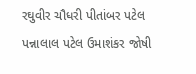રઘુવીર ચૌધરી પીતાંબર પટેલ પન્નાલાલ પટેલ ઉમાશંકર જોષી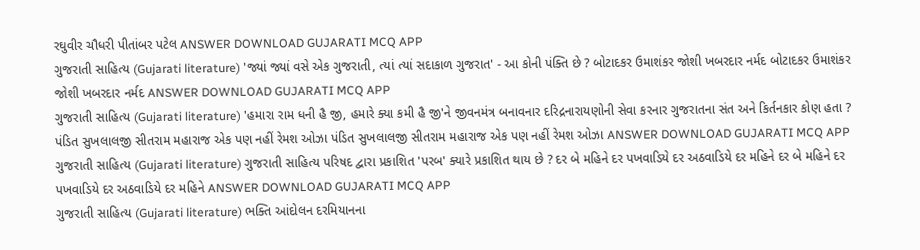રઘુવીર ચૌધરી પીતાંબર પટેલ ANSWER DOWNLOAD GUJARATI MCQ APP
ગુજરાતી સાહિત્ય (Gujarati literature) 'જ્યાં જ્યાં વસે એક ગુજરાતી, ત્યાં ત્યાં સદાકાળ ગુજરાત' - આ કોની પંક્તિ છે ? બોટાદકર ઉમાશંકર જોશી ખબરદાર નર્મદ બોટાદકર ઉમાશંકર જોશી ખબરદાર નર્મદ ANSWER DOWNLOAD GUJARATI MCQ APP
ગુજરાતી સાહિત્ય (Gujarati literature) 'હમારા રામ ધની હૈ જી, હમારે ક્યા કમી હૈ જી'ને જીવનમંત્ર બનાવનાર દરિદ્રનારાયણોની સેવા કરનાર ગુજરાતના સંત અને કિર્તનકાર કોણ હતા ? પંડિત સુખલાલજી સીતરામ મહારાજ એક પણ નહીં રેમશ ઓઝા પંડિત સુખલાલજી સીતરામ મહારાજ એક પણ નહીં રેમશ ઓઝા ANSWER DOWNLOAD GUJARATI MCQ APP
ગુજરાતી સાહિત્ય (Gujarati literature) ગુજરાતી સાહિત્ય પરિષદ દ્વારા પ્રકાશિત 'પરબ' ક્યારે પ્રકાશિત થાય છે ? દર બે મહિને દર પખવાડિયે દર અઠવાડિયે દર મહિને દર બે મહિને દર પખવાડિયે દર અઠવાડિયે દર મહિને ANSWER DOWNLOAD GUJARATI MCQ APP
ગુજરાતી સાહિત્ય (Gujarati literature) ભક્તિ આંદોલન દરમિયાનના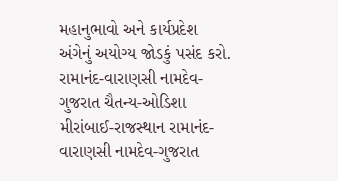મહાનુભાવો અને કાર્યપ્રદેશ અંગેનું અયોગ્ય જોડકું પસંદ કરો. રામાનંદ-વારાણસી નામદેવ-ગુજરાત ચૈતન્ય-ઓડિશા મીરાંબાઈ-રાજસ્થાન રામાનંદ-વારાણસી નામદેવ-ગુજરાત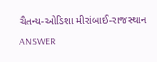ચૈતન્ય-ઓડિશા મીરાંબાઈ-રાજસ્થાન ANSWER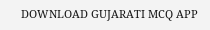DOWNLOAD GUJARATI MCQ APP